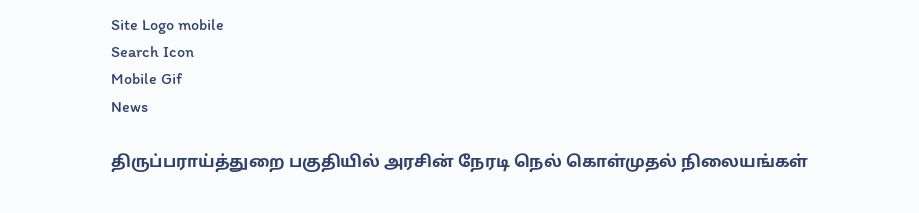Site Logo mobile
Search Icon
Mobile Gif
News

திருப்பராய்த்துறை பகுதியில் அரசின் நேரடி நெல் கொள்முதல் நிலையங்கள்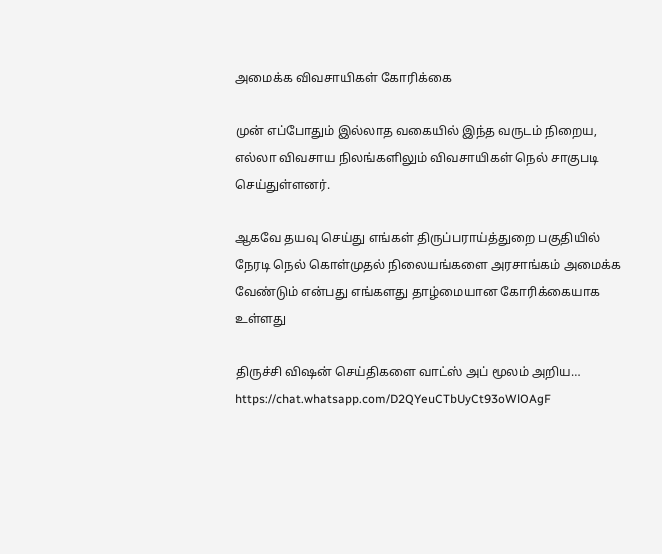அமைக்க விவசாயிகள் கோரிக்கை

முன் எப்போதும் இல்லாத வகையில் இந்த வருடம் நிறைய, எல்லா விவசாய நிலங்களிலும் விவசாயிகள் நெல் சாகுபடி செய்துள்ளனர்.

ஆகவே தயவு செய்து எங்கள் திருப்பராய்த்துறை பகுதியில் நேரடி நெல் கொள்முதல் நிலையங்களை அரசாங்கம் அமைக்க வேண்டும் என்பது எங்களது தாழ்மையான கோரிக்கையாக உள்ளது

திருச்சி விஷன் செய்திகளை வாட்ஸ் அப் மூலம் அறிய…
https://chat.whatsapp.com/D2QYeuCTbUyCt93oWlOAgF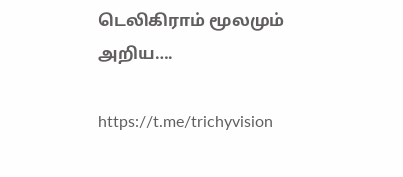டெலிகிராம் மூலமும் அறிய….

https://t.me/trichyvision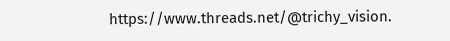https://www.threads.net/@trichy_vision.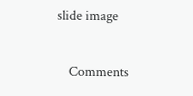slide image

    Comments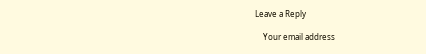Leave a Reply

    Your email address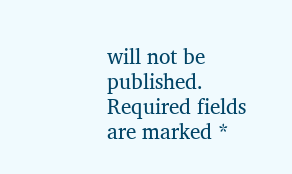will not be published. Required fields are marked *